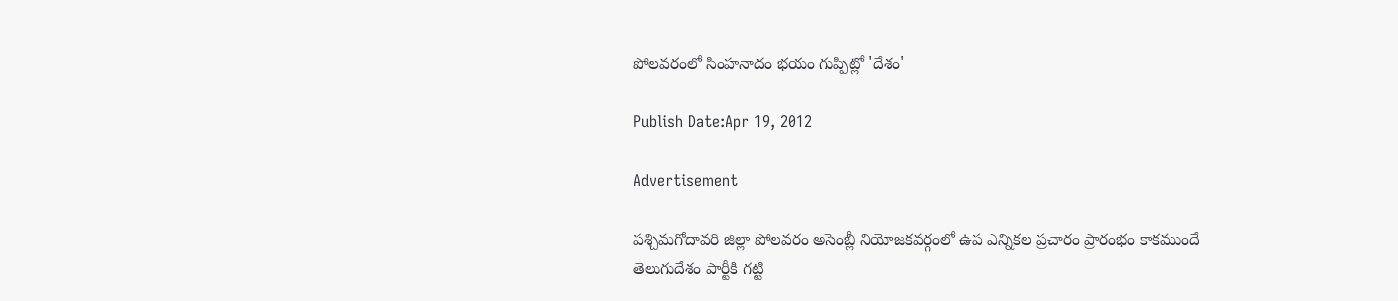పోలవరంలో సింహనాదం భయం గుప్పిట్లో 'దేశం'

Publish Date:Apr 19, 2012

Advertisement

పశ్చిమగోదావరి జిల్లా పోలవరం అసెంబ్లీ నియోజకవర్గంలో ఉప ఎన్నికల ప్రచారం ప్రారంభం కాకముందే తెలుగుదేశం పార్టీకి గట్టి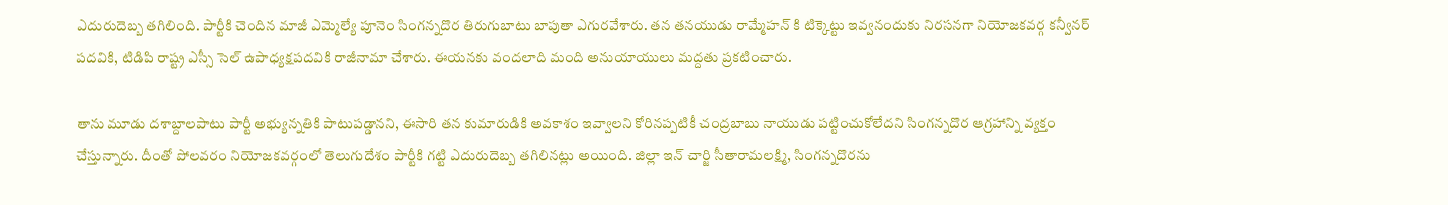ఎదురుదెబ్బ తగిలింది. పార్టీకి చెందిన మాజీ ఎమ్మెల్యే పూనెం సింగన్నదొర తిరుగుబాటు బాపుతా ఎగురవేశారు. తన తనయుడు రామ్మేహన్ కి టిక్కెట్టు ఇవ్వనందుకు నిరసనగా నియోజకవర్గ కన్వీనర్ పదవికి, టిడిపి రాష్ట్ర ఎస్సీ సెల్ ఉపాధ్యక్షపదవికి రాజీనామా చేశారు. ఈయనకు వందలాది మంది అనుయాయులు మద్దతు ప్రకటించారు.

తాను మూడు దశాబ్దాలపాటు పార్టీ అభ్యున్నతికి పాటుపడ్డానని, ఈసారి తన కుమారుడికి అవకాశం ఇవ్వాలని కోరినప్పటికీ చంద్రబాబు నాయుడు పట్టించుకోలేదని సింగన్నదొర ఆగ్రహాన్ని వ్యక్తం చేస్తున్నారు. దీంతో పోలవరం నియోజకవర్గంలో తెలుగుదేశం పార్టీకి గట్టి ఎదురుదెబ్బ తగిలినట్లు అయింది. జిల్లా ఇన్ చార్జి సీతారామలక్ష్మి, సింగన్నదొరను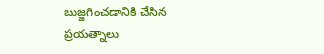బుజ్జగించడానికి చేసిన ప్రయత్నాలు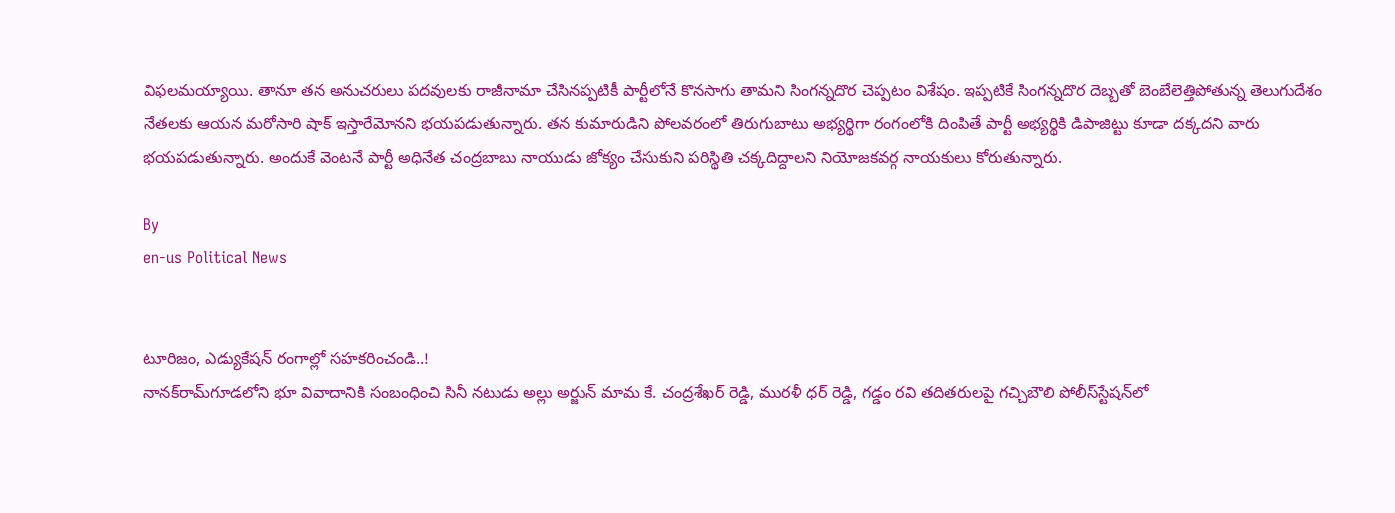విఫలమయ్యాయి. తానూ తన అనుచరులు పదవులకు రాజీనామా చేసినప్పటికీ పార్టీలోనే కొనసాగు తామని సింగన్నదొర చెప్పటం విశేషం. ఇప్పటికే సింగన్నదొర దెబ్బతో బెంబేలెత్తిపోతున్న తెలుగుదేశం నేతలకు ఆయన మరోసారి షాక్ ఇస్తారేమోనని భయపడుతున్నారు. తన కుమారుడిని పోలవరంలో తిరుగుబాటు అభ్యర్థిగా రంగంలోకి దింపితే పార్టీ అభ్యర్థికి డిపాజిట్టు కూడా దక్కదని వారు భయపడుతున్నారు. అందుకే వెంటనే పార్టీ అధినేత చంద్రబాబు నాయుడు జోక్యం చేసుకుని పరిస్థితి చక్కదిద్దాలని నియోజకవర్గ నాయకులు కోరుతున్నారు.

By
en-us Political News


టూరిజం, ఎడ్యుకేషన్ రంగాల్లో సహకరించండి..!
నానక్‌రామ్‌గూడలోని భూ వివాదానికి సంబంధించి సినీ నటుడు అల్లు అర్జున్ మామ కే. చంద్రశేఖర్ రెడ్డి, మురళీ ధర్ రెడ్డి, గడ్డం రవి తదితరులపై గచ్చిబౌలి పోలీస్‌స్టేషన్‌లో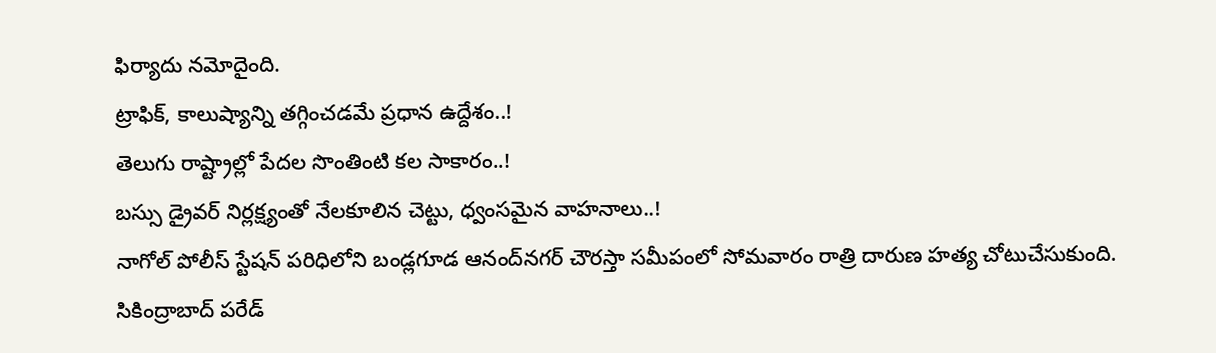ఫిర్యాదు నమోదైంది.
ట్రాఫిక్, కాలుష్యాన్ని తగ్గించడమే ప్రధాన ఉద్దేశం..!
తెలుగు రాష్ట్రాల్లో పేదల సొంతింటి కల సాకారం..!
బస్సు డ్రైవర్ నిర్లక్ష్యంతో నేలకూలిన చెట్టు, ధ్వంసమైన వాహనాలు..!
నాగోల్‌ పోలీస్‌ స్టేషన్‌ పరిధిలోని బండ్లగూడ ఆనంద్‌నగర్‌ చౌరస్తా సమీపంలో సోమవారం రాత్రి దారుణ హత్య చోటుచేసుకుంది.
సికింద్రాబాద్‌ పరేడ్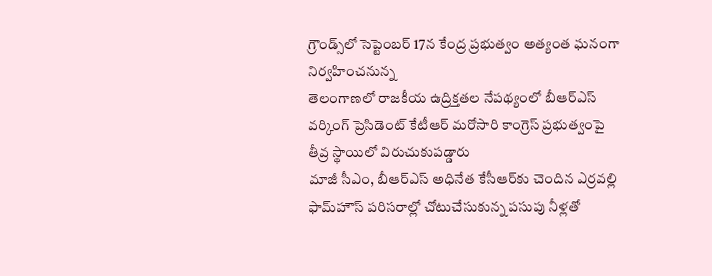గ్రౌండ్స్‌లో సెప్టెంబర్ 17న కేంద్ర ప్రభుత్వం అత్యంత ఘనంగా నిర్వహించనున్న
తెలంగాణలో రాజకీయ ఉద్రిక్తతల నేపథ్యంలో బీఆర్‌ఎస్ వర్కింగ్ ప్రెసిడెంట్ కేటీఆర్ మరోసారి కాంగ్రెస్ ప్రభుత్వంపై తీవ్ర స్థాయిలో విరుచుకుపడ్డారు
మాజీ సీఎం, బీఆర్‌ఎస్ అధినేత కేసీఆర్‌కు చెందిన ఎర్రవల్లి ఫామ్‌హౌస్ పరిసరాల్లో చోటుచేసుకున్న పసుపు నీళ్లతో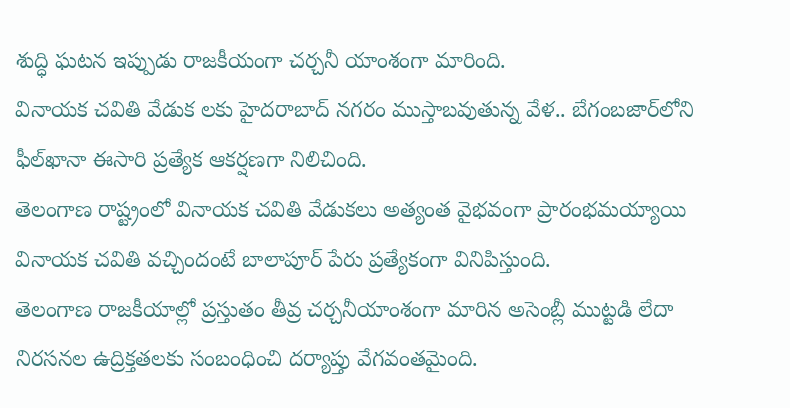శుద్ధి ఘటన ఇప్పుడు రాజకీయంగా చర్చనీ యాంశంగా మారింది.
వినాయక చవితి వేడుక లకు హైదరాబాద్‌ నగరం ముస్తాబవుతున్న వేళ.. బేగంబజార్‌లోని ఫీల్‌ఖానా ఈసారి ప్రత్యేక ఆకర్షణగా నిలిచింది.
తెలంగాణ రాష్ట్రంలో వినాయక చవితి వేడుకలు అత్యంత వైభవంగా ప్రారంభమయ్యాయి
వినాయక చవితి వచ్చిందంటే బాలాపూర్ పేరు ప్రత్యేకంగా వినిపిస్తుంది.
తెలంగాణ రాజకీయాల్లో ప్రస్తుతం తీవ్ర చర్చనీయాంశంగా మారిన అసెంబ్లీ ముట్టడి లేదా నిరసనల ఉద్రిక్తతలకు సంబంధించి దర్యాప్తు వేగవంతమైంది.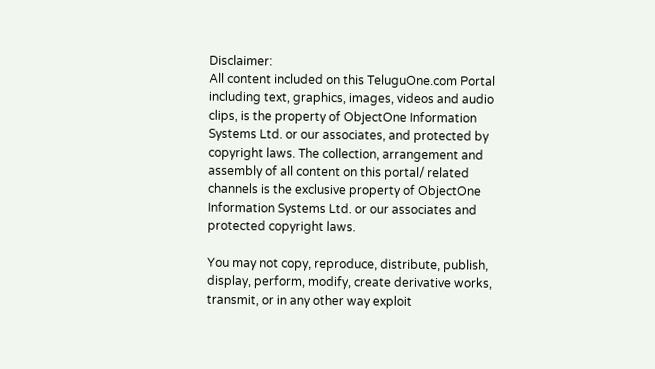Disclaimer:
All content included on this TeluguOne.com Portal including text, graphics, images, videos and audio clips, is the property of ObjectOne Information Systems Ltd. or our associates, and protected by copyright laws. The collection, arrangement and assembly of all content on this portal/ related channels is the exclusive property of ObjectOne Information Systems Ltd. or our associates and protected copyright laws.

You may not copy, reproduce, distribute, publish, display, perform, modify, create derivative works, transmit, or in any other way exploit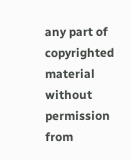any part of copyrighted material without permission from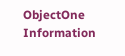ObjectOne Information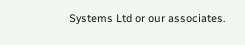Systems Ltd or our associates.